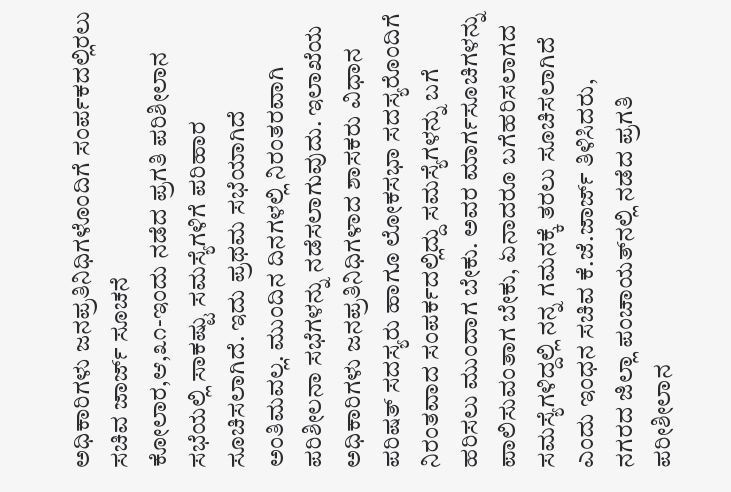ಅಧಿಕಾರಿಗಳು ಜನಪ್ರತಿನಿಧಿಗಳೊಂದಿಗೆ ಸಂರ್ಪಕದಲ್ಲಿರಲು ಸಚಿವ ಜಾರ್ಜ್ ಸೂಚನೆ
ಕೋಲಾರ,ಆ,೩೧-ಇಂದು ನಡೆದ ಪ್ರಗತಿ ಪರಿಶೀಲಾನ ಸಭೆಯಲ್ಲಿ ಸಾಕಷ್ಟು ಸಮಸ್ಯೆಗಳಿಗೆ ಪರಿಹಾರ ಸೂಚಿಸಲಾಗಿದೆ. ಇದು ಪ್ರಥಮ ಸಭೆಯಾಗಿದೆ ಅಂತಿಮವಲ್ಲ. ಮುಂದಿನ ದಿನಗಳಲ್ಲಿ ನಿರಂತರವಾಗಿ ಪರಿಶೀಲನಾ ಸಭೆಗಳನ್ನು ನಡೆಸಲಾಗುವುದು. ಇಲಾಖೆಯ ಅಧಿಕಾರಿಗಳು ಜನಪ್ರತಿನಿಧಿಗಳಾದ ಶಾಸಕರು ವಿಧಾನ ಪರಿಷತ್ ಸದಸ್ಯರು ಹಾಗೂ ಲೋಕಸಭಾ ಸದಸ್ಯರೊಂದಿಗೆ ನಿರಂತವಾದ ಸಂಪರ್ಕದಲ್ಲಿದ್ದು ಸಮಸ್ಯೆಗಳನ್ನು ಬಗೆ ಹರಿಸಲು ಮುಂದಾಗ ಬೇಕು. ಅವರ ಮಾರ್ಗಸೂಚಿಗಳನ್ನು ಪಾಲಿಸುವಂತಾಗ ಬೇಕು, ಏನಾದರೂ ಬಗೆಹರಿಸಲಾಗದ ಸಮಸ್ಯೆಗಳಿದ್ದಲ್ಲಿ ನನ್ನ ಗಮನಕ್ಕೆ ತರಲು ಸೂಚಿಸಲಾಗಿದೆ ಎಂದು ಇಂಧನ ಸಚಿವ ಕೆ.ಜೆ.ಜಾರ್ಜ್ ತಿಳಿಸಿದರು,
ನಗರದ ಜಿಲ್ಲಾ ಪಂಚಾಯತ್‌ನಲ್ಲಿ ನಡೆದ ಪ್ರಗತಿ ಪರೀಶೀಲಾನ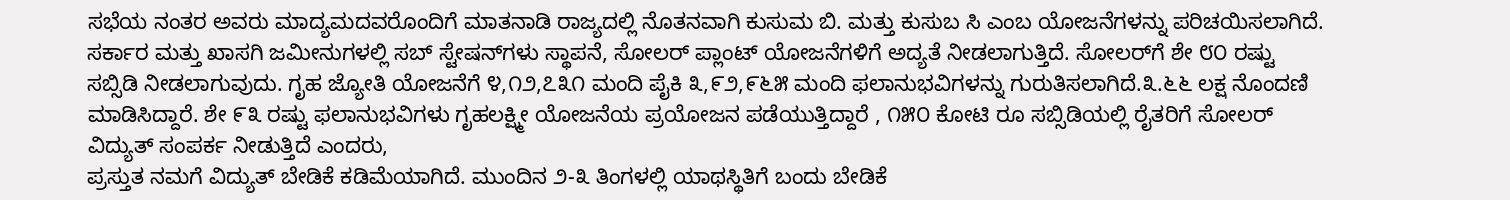ಸಭೆಯ ನಂತರ ಅವರು ಮಾದ್ಯಮದವರೊಂದಿಗೆ ಮಾತನಾಡಿ ರಾಜ್ಯದಲ್ಲಿ ನೊತನವಾಗಿ ಕುಸುಮ ಬಿ. ಮತ್ತು ಕುಸುಬ ಸಿ ಎಂಬ ಯೋಜನೆಗಳನ್ನು ಪರಿಚಯಿಸಲಾಗಿದೆ. ಸರ್ಕಾರ ಮತ್ತು ಖಾಸಗಿ ಜಮೀನುಗಳಲ್ಲಿ ಸಬ್ ಸ್ಟೇಷನ್‌ಗಳು ಸ್ಥಾಪನೆ, ಸೋಲರ್ ಪ್ಲಾಂಟ್ ಯೋಜನೆಗಳಿಗೆ ಅದ್ಯತೆ ನೀಡಲಾಗುತ್ತಿದೆ. ಸೋಲರ್‌ಗೆ ಶೇ ೮೦ ರಷ್ಟು ಸಬ್ಸಿಡಿ ನೀಡಲಾಗುವುದು. ಗೃಹ ಜ್ಯೋತಿ ಯೋಜನೆಗೆ ೪,೧೨,೭೩೧ ಮಂದಿ ಪೈಕಿ ೩,೯೨,೯೬೫ ಮಂದಿ ಫಲಾನುಭವಿಗಳನ್ನು ಗುರುತಿಸಲಾಗಿದೆ.೩.೬೬ ಲಕ್ಷ ನೊಂದಣಿ ಮಾಡಿಸಿದ್ದಾರೆ. ಶೇ ೯೩ ರಷ್ಟು ಫಲಾನುಭವಿಗಳು ಗೃಹಲಕ್ಷ್ಮೀ ಯೋಜನೆಯ ಪ್ರಯೋಜನ ಪಡೆಯುತ್ತಿದ್ದಾರೆ , ೧೫೦ ಕೋಟಿ ರೂ ಸಬ್ಸಿಡಿಯಲ್ಲಿ ರೈತರಿಗೆ ಸೋಲರ್ ವಿದ್ಯುತ್ ಸಂಪರ್ಕ ನೀಡುತ್ತಿದೆ ಎಂದರು,
ಪ್ರಸ್ತುತ ನಮಗೆ ವಿದ್ಯುತ್ ಬೇಡಿಕೆ ಕಡಿಮೆಯಾಗಿದೆ. ಮುಂದಿನ ೨-೩ ತಿಂಗಳಲ್ಲಿ ಯಾಥಸ್ಥಿತಿಗೆ ಬಂದು ಬೇಡಿಕೆ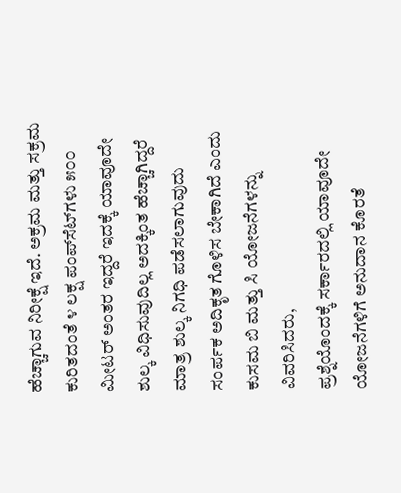ಹೆಚ್ಚಾಗುವ ನಿರೀಕ್ಷೆ ಇದೆ. ಅಕ್ರಮ ಮತ್ತು ಸಕ್ರಮ ಕುರಿತದಂತೆ ೪ ಲಕ್ಷ ಪಂಪ್‌ಸೆಟ್‌ಗಳು ೫೦೦ ಮೀಟರ್ ಅಂತರ ಇದ್ದರೆ ಇದಕ್ಕೆ ಯಾವೂದೇ ಶುಲ್ಕ ವಿಧಿಸುವುದಿಲ್ಲ ಅದಕ್ಕಿಂತ ಹೆಚ್ಚಾಗಿದ್ದರೆ ಮಾತ್ರ ಶುಲ್ಕ ನಿಗಧಿ ಪಡೆಸಲಾಗುವುದು ಸಂರ್ಪಕ ಅದಿಕೃತ ಗೊಳಿಸ ಬೇಕಾಗಿದೆ ಎಂದು ಕುಸಮ ಬಿ ಮತ್ತು ಸಿ ಯೋಜನೆಗಳನ್ನು ವಿವರಿಸಿದರು,
ಪ್ರಶ್ನೆಯೊಂದಕ್ಕೆ ಸರ್ಕಾರದಲ್ಲಿ ಯಾವೂದೇ ಯೋಜನೆಗಳಿಗೆ ಅನುದಾನ ಕೊರತೆ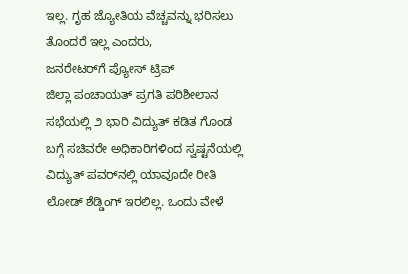ಇಲ್ಲ. ಗೃಹ ಜ್ಯೋತಿಯ ವೆಚ್ಚವನ್ನು ಭರಿಸಲು ತೊಂದರೆ ಇಲ್ಲ ಎಂದರು,
ಜನರೇಟರ್‌ಗೆ ಪ್ಯೋಸ್ ಟ್ರಿಪ್
ಜಿಲ್ಲಾ ಪಂಚಾಯತ್ ಪ್ರಗತಿ ಪರಿಶೀಲಾನ ಸಭೆಯಲ್ಲಿ ೨ ಭಾರಿ ವಿದ್ಯುತ್ ಕಡಿತ ಗೊಂಡ ಬಗ್ಗೆ ಸಚಿವರೇ ಅಧಿಕಾರಿಗಳಿಂದ ಸ್ವಷ್ಟನೆಯಲ್ಲಿ ವಿದ್ಯುತ್ ಪವರ್‌ನಲ್ಲಿ ಯಾವೂದೇ ರೀತಿ ಲೋಡ್ ಶೆಡ್ಡಿಂಗ್ ಇರಲಿಲ್ಲ. ಒಂದು ವೇಳೆ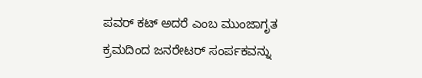ಪವರ್ ಕಟ್ ಅದರೆ ಎಂಬ ಮುಂಜಾಗೃತ ಕ್ರಮದಿಂದ ಜನರೇಟರ್ ಸಂರ್ಪಕವನ್ನು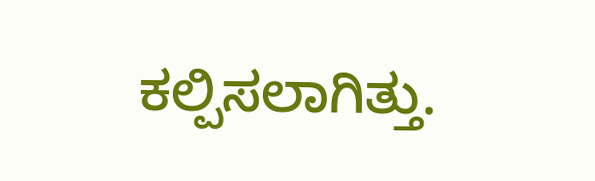ಕಲ್ಪಿಸಲಾಗಿತ್ತು.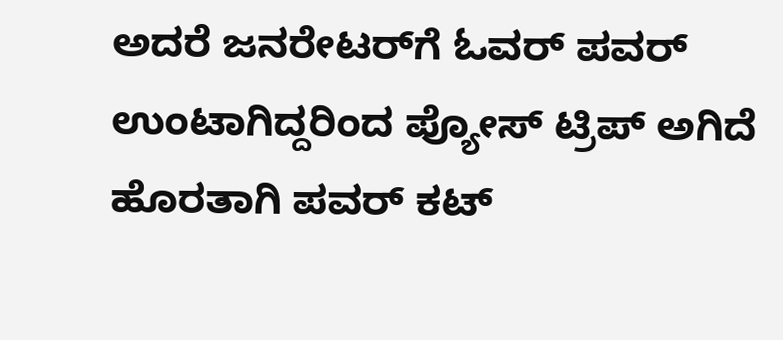ಅದರೆ ಜನರೇಟರ್‌ಗೆ ಓವರ್ ಪವರ್ ಉಂಟಾಗಿದ್ದರಿಂದ ಪ್ಯೋಸ್ ಟ್ರಿಪ್ ಅಗಿದೆ ಹೊರತಾಗಿ ಪವರ್ ಕಟ್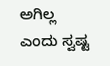ಅಗಿಲ್ಲ ಎಂದು ಸ್ವಷ್ಟ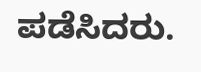ಪಡೆಸಿದರು.